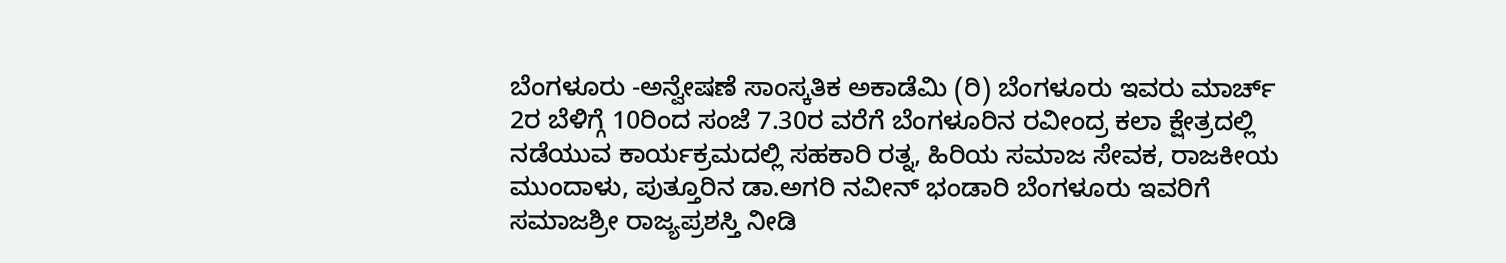ಬೆಂಗಳೂರು -ಅನ್ವೇಷಣೆ ಸಾಂಸ್ಕತಿಕ ಅಕಾಡೆಮಿ (ರಿ) ಬೆಂಗಳೂರು ಇವರು ಮಾರ್ಚ್ 2ರ ಬೆಳಿಗ್ಗೆ 10ರಿಂದ ಸಂಜೆ 7.30ರ ವರೆಗೆ ಬೆಂಗಳೂರಿನ ರವೀಂದ್ರ ಕಲಾ ಕ್ಷೇತ್ರದಲ್ಲಿ ನಡೆಯುವ ಕಾರ್ಯಕ್ರಮದಲ್ಲಿ ಸಹಕಾರಿ ರತ್ನ, ಹಿರಿಯ ಸಮಾಜ ಸೇವಕ, ರಾಜಕೀಯ ಮುಂದಾಳು, ಪುತ್ತೂರಿನ ಡಾ.ಅಗರಿ ನವೀನ್ ಭಂಡಾರಿ ಬೆಂಗಳೂರು ಇವರಿಗೆ ಸಮಾಜಶ್ರೀ ರಾಜ್ಯಪ್ರಶಸ್ತಿ ನೀಡಿ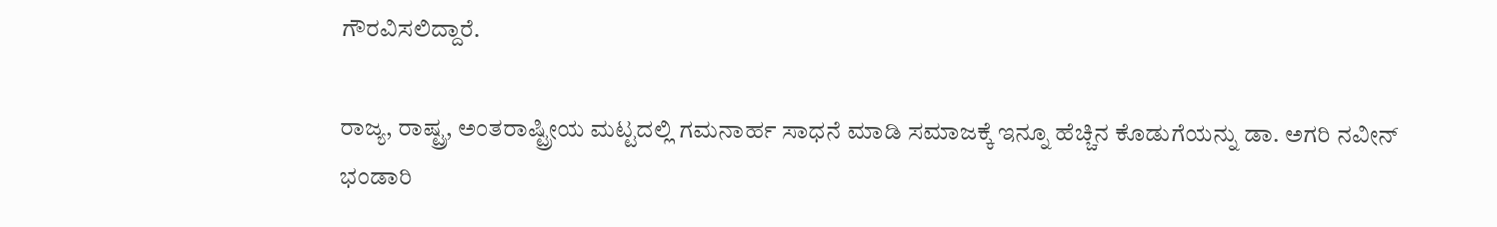ಗೌರವಿಸಲಿದ್ದಾರೆ.

ರಾಜ್ಯ, ರಾಷ್ಟ್ರ, ಅಂತರಾಷ್ಟ್ರೀಯ ಮಟ್ಟದಲ್ಲಿ ಗಮನಾರ್ಹ ಸಾಧನೆ ಮಾಡಿ ಸಮಾಜಕ್ಕೆ ಇನ್ನೂ ಹೆಚ್ಚಿನ ಕೊಡುಗೆಯನ್ನು ಡಾ. ಅಗರಿ ನವೀನ್ ಭಂಡಾರಿ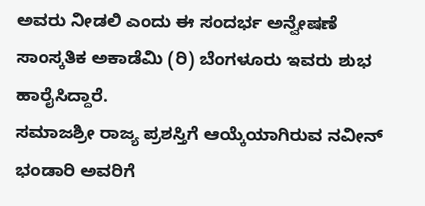ಅವರು ನೀಡಲಿ ಎಂದು ಈ ಸಂದರ್ಭ ಅನ್ವೇಷಣೆ ಸಾಂಸ್ಕತಿಕ ಅಕಾಡೆಮಿ (ರಿ) ಬೆಂಗಳೂರು ಇವರು ಶುಭ ಹಾರೈಸಿದ್ದಾರೆ.
ಸಮಾಜಶ್ರೀ ರಾಜ್ಯ ಪ್ರಶಸ್ತಿಗೆ ಆಯ್ಕೆಯಾಗಿರುವ ನವೀನ್ ಭಂಡಾರಿ ಅವರಿಗೆ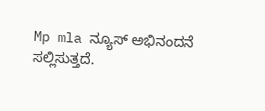Mp mla ನ್ಯೂಸ್ ಅಭಿನಂದನೆ ಸಲ್ಲಿಸುತ್ತದೆ.